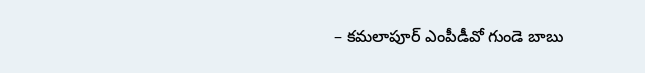– కమలాపూర్ ఎంపీడీవో గుండె బాబు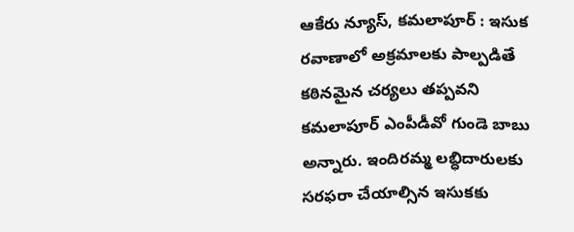ఆకేరు న్యూస్, కమలాపూర్ : ఇసుక రవాణాలో అక్రమాలకు పాల్పడితే కఠినమైన చర్యలు తప్పవని కమలాపూర్ ఎంపీడీవో గుండె బాబు అన్నారు. ఇందిరమ్మ లబ్ధిదారులకు సరఫరా చేయాల్సిన ఇసుకకు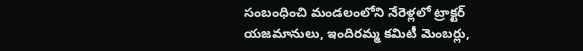సంబంధించి మండలంలోని నేరెళ్లలో ట్రాక్టర్ యజమానులు, ఇందిరమ్మ కమిటీ మెంబర్లు,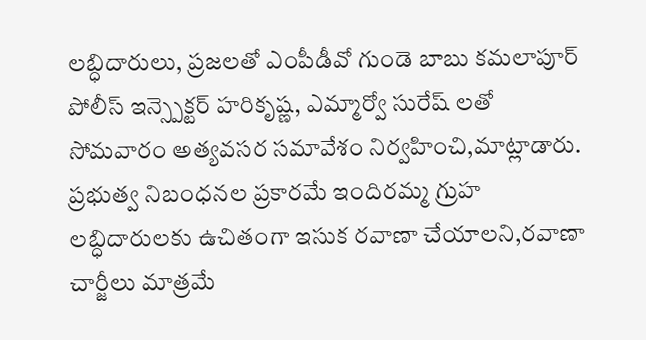లబ్ధిదారులు, ప్రజలతో ఎంపీడీవో గుండె బాబు కమలాపూర్ పోలీస్ ఇన్స్పెక్టర్ హరికృష్ణ, ఎమ్మార్వో సురేష్ లతో సోమవారం అత్యవసర సమావేశం నిర్వహించి,మాట్లాడారు. ప్రభుత్వ నిబంధనల ప్రకారమే ఇందిరమ్మ గ్రుహ లబ్ధిదారులకు ఉచితంగా ఇసుక రవాణా చేయాలని,రవాణా చార్జీలు మాత్రమే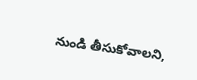నుండి తీసుకోవాలని,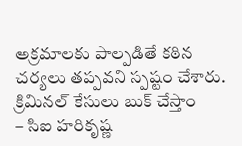అక్రమాలకు పాల్పడితే కఠిన చర్యలు తప్పవని స్పష్టం చేశారు.
క్రిమినల్ కేసులు బుక్ చేస్తాం
– సిఐ హరికృష్ణ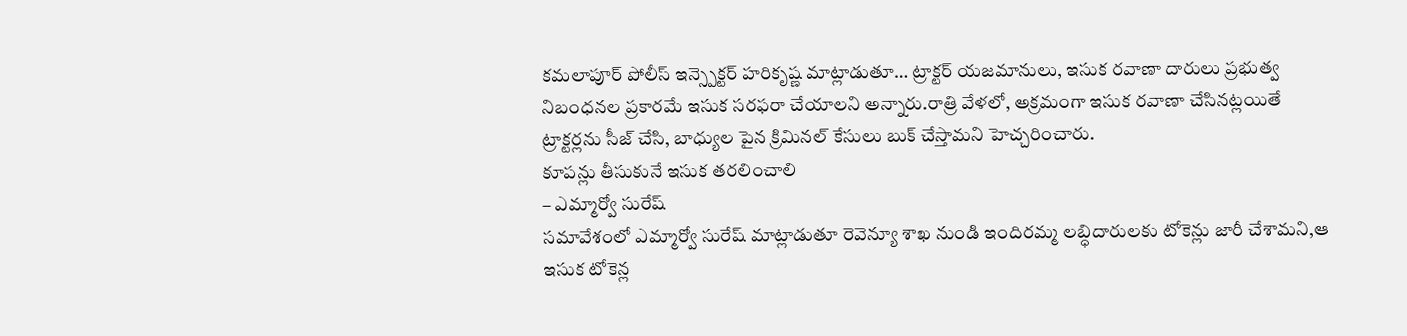కమలాపూర్ పోలీస్ ఇన్స్పెక్టర్ హరికృష్ణ మాట్లాడుతూ… ట్రాక్టర్ యజమానులు, ఇసుక రవాణా దారులు ప్రభుత్వ నిబంధనల ప్రకారమే ఇసుక సరఫరా చేయాలని అన్నారు.రాత్రి వేళలో, అక్రమంగా ఇసుక రవాణా చేసినట్లయితే ట్రాక్టర్లను సీజ్ చేసి, బాధ్యుల పైన క్రిమినల్ కేసులు బుక్ చేస్తామని హెచ్చరించారు.
కూపన్లు తీసుకునే ఇసుక తరలించాలి
– ఎమ్మార్వో సురేష్
సమావేశంలో ఎమ్మార్వో సురేష్ మాట్లాడుతూ రెవెన్యూ శాఖ నుండి ఇందిరమ్మ లబ్ధిదారులకు టోకెన్లు జారీ చేశామని,ఆ ఇసుక టోకెన్ల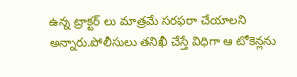ఉన్న ట్రాక్టర్ లు మాత్రమే సరఫరా చేయాలని అన్నారు.పోలీసులు తనిఖీ చేస్తే విధిగా ఆ టోకెన్లను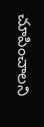చూపించాలని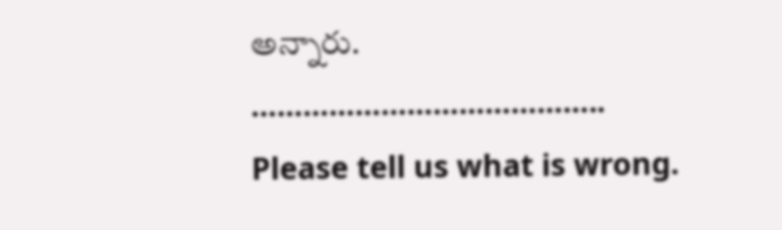అన్నారు.
…………………………………..
Please tell us what is wrong.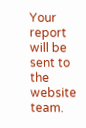Your report will be sent to the website team.